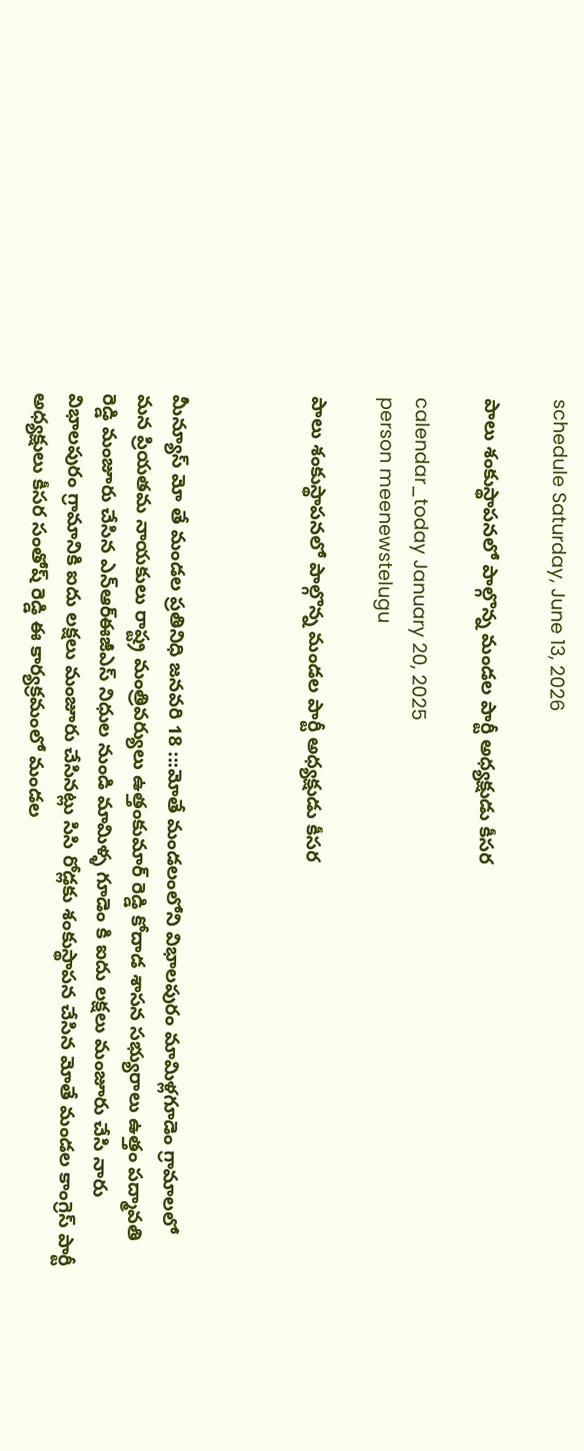schedule Saturday, June 13, 2026

పాలు శంకుస్థాపనలో పాల్గొన్న మండల పార్టీ అధ్యక్షుడు కీసర

calendar_today January 20, 2025
person meenewstelugu

పాలు శంకుస్థాపనలో పాల్గొన్న మండల పార్టీ అధ్యక్షుడు కీసర



మీన్యూస్ మో తే మండల ప్రతినిధి జనవరి 18 :::మోతే మండలంలోని విభాలపురం మామిళ్లగూడెం గ్రామాలలో మన ప్రియతమ నాయకులు రాష్ట్ర మంత్రివర్యులు ఉత్తంకుమార్ రెడ్డి కోదాడ శాసన సభ్యురాలు ఉత్తం పద్మావతి రెడ్డి మంజూరు చేసిన ఎన్ఆర్ఈజీఎస్ నిధుల నుండి మామిళ్ళ గూడెం కి ఐదు లక్షలు మంజూరు చేసి నారు విభాలపురం గ్రామానికి ఐదు లక్షలు మంజూరు చేసినట్లు సిసి రోడ్లకు శంకుస్థాపన చేసిన మోతే మండల కాంగ్రెస్ పార్టీ అధ్యక్షులు కీసర సంతోష్ రెడ్డి ఈ కార్యక్రమంలో మండల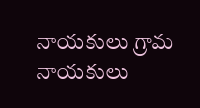నాయకులు గ్రామ నాయకులు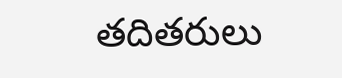తదితరులు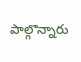పాల్గొన్నారు